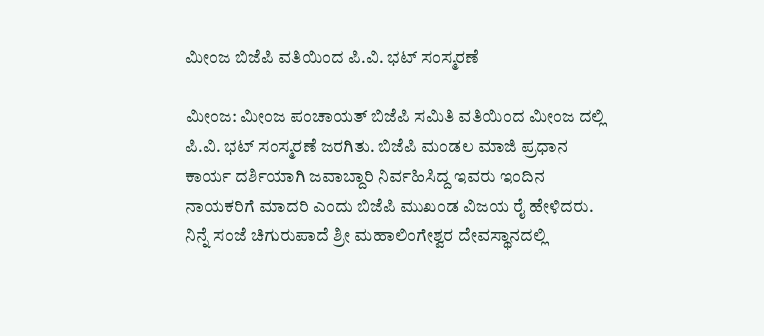ಮೀಂಜ ಬಿಜೆಪಿ ವತಿಯಿಂದ ಪಿ.ವಿ. ಭಟ್ ಸಂಸ್ಮರಣೆ

ಮೀಂಜ: ಮೀಂಜ ಪಂಚಾಯತ್ ಬಿಜೆಪಿ ಸಮಿತಿ ವತಿಯಿಂದ ಮೀಂಜ ದಲ್ಲಿ ಪಿ.ವಿ. ಭಟ್ ಸಂಸ್ಮರಣೆ ಜರಗಿತು. ಬಿಜೆಪಿ ಮಂಡಲ ಮಾಜಿ ಪ್ರಧಾನ ಕಾರ್ಯ ದರ್ಶಿಯಾಗಿ ಜವಾಬ್ದಾರಿ ನಿರ್ವಹಿಸಿದ್ದ ಇವರು ಇಂದಿನ ನಾಯಕರಿಗೆ ಮಾದರಿ ಎಂದು ಬಿಜೆಪಿ ಮುಖಂಡ ವಿಜಯ ರೈ ಹೇಳಿದರು.  ನಿನ್ನೆ ಸಂಜೆ ಚಿಗುರುಪಾದೆ ಶ್ರೀ ಮಹಾಲಿಂಗೇಶ್ವರ ದೇವಸ್ಥಾನದಲ್ಲಿ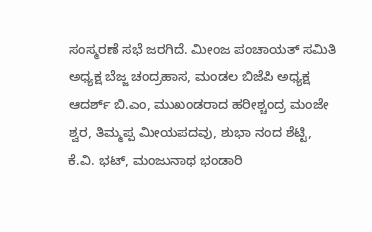ಸಂಸ್ಮರಣೆ ಸಭೆ ಜರಗಿದೆ. ಮೀಂಜ ಪಂಚಾಯತ್ ಸಮಿತಿ ಅಧ್ಯಕ್ಷ ಬೆಜ್ಜ ಚಂದ್ರಹಾಸ, ಮಂಡಲ ಬಿಜೆಪಿ ಅಧ್ಯಕ್ಷ ಆದರ್ಶ್ ಬಿ.ಎಂ, ಮುಖಂಡರಾದ ಹರೀಶ್ಚಂದ್ರ ಮಂಜೇ ಶ್ವರ, ತಿಮ್ಮಪ್ಪ ಮೀಯಪದವು, ಶುಭಾ ನಂದ ಶೆಟ್ಟಿ, ಕೆ.ವಿ. ಭಟ್, ಮಂಜುನಾಥ ಭಂಡಾರಿ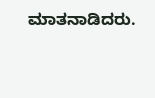ಮಾತನಾಡಿದರು.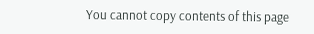You cannot copy contents of this page